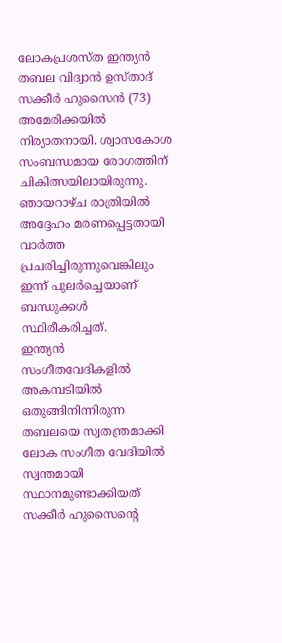ലോകപ്രശസ്ത ഇന്ത്യൻ തബല വിദ്വാൻ ഉസ്താദ് സക്കീർ ഹുസൈൻ (73) അമേരിക്കയിൽ നിര്യാതനായി. ശ്വാസകോശ സംബന്ധമായ രോഗത്തിന് ചികിത്സയിലായിരുന്നു. ഞായറാഴ്ച രാത്രിയിൽ അദ്ദേഹം മരണപ്പെട്ടതായി വാർത്ത പ്രചരിച്ചിരുന്നുവെങ്കിലും ഇന്ന് പുലർച്ചെയാണ് ബന്ധുക്കൾ സ്ഥിരീകരിച്ചത്.
ഇന്ത്യൻ സംഗീതവേദികളിൽ അകമ്പടിയിൽ ഒതുങ്ങിനിന്നിരുന്ന തബലയെ സ്വതന്ത്രമാക്കി ലോക സംഗീത വേദിയിൽ സ്വന്തമായി സ്ഥാനമുണ്ടാക്കിയത് സക്കീർ ഹുസൈൻ്റെ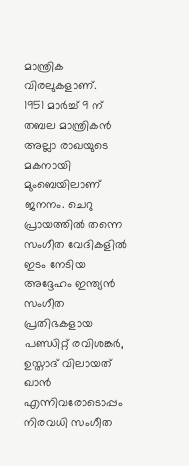മാന്ത്രിക വിരലുകളാണ്.
1951 മാർച്ച് 9 ന് തബല മാന്ത്രികൻ അല്ലാ രാഖയുടെ മകനായി മുംബെയിലാണ് ജനനം. ചെറു പ്രായത്തിൽ തന്നെ സംഗീത വേദികളിൽ ഇടം നേടിയ അദ്ദേഹം ഇന്ത്യൻ സംഗീത പ്രതിഭകളായ പണ്ഡിറ്റ് രവിശങ്കർ, ഉസ്താദ് വിലായത് ഖാൻ എന്നിവരോടൊപ്പം നിരവധി സംഗീത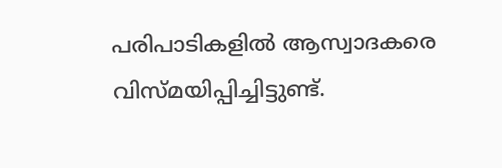പരിപാടികളിൽ ആസ്വാദകരെ വിസ്മയിപ്പിച്ചിട്ടുണ്ട്.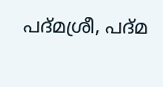പദ്മശ്രീ, പദ്മ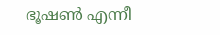ഭൂഷൺ എന്നീ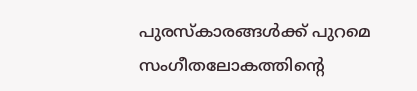പുരസ്കാരങ്ങൾക്ക് പുറമെ സംഗീതലോകത്തിൻ്റെ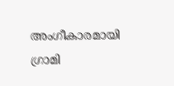അംഗീകാരമായി ഗ്രാമി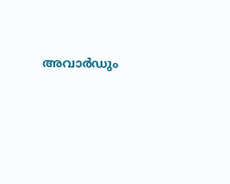അവാർഡും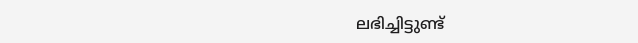ലഭിച്ചിട്ടുണ്ട്